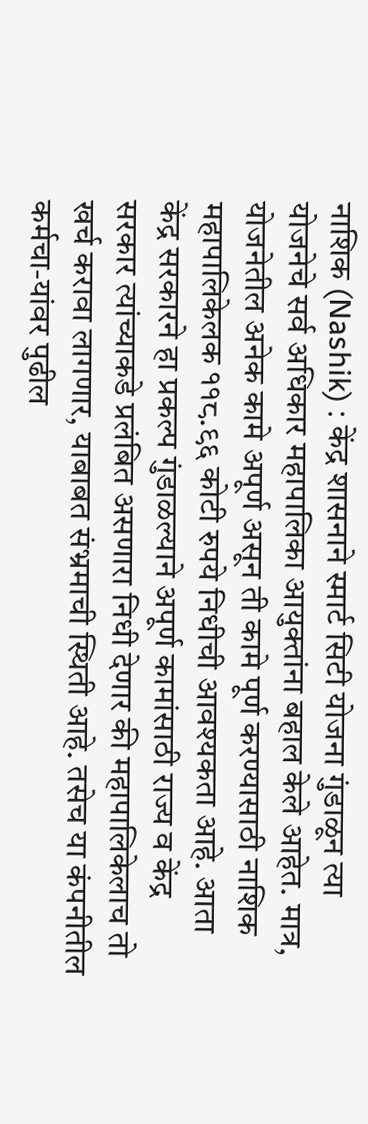नाशिक (Nashik) : केंद्र शासनाने स्मार्ट सिटी योजना गुंडाळून त्या योजनेचे सर्व अधिकार महापालिका आयुक्तांना बहाल केले आहेत. मात्र, योजनेतील अनेक कामे अपूर्ण असून ती कामे पूर्ण करण्यासाठी नाशिक महापालिकेलक ११८.९६ कोटी रुपये निधीची आवश्यकता आहे. आता केंद्र सरकारने हा प्रकल्प गुंडाळल्याने अपूर्ण कामांसाठी राज्य व केंद्र सरकार त्यांच्याकडे प्रलंबित असणारा निधी देणार की महापालिकेलाच तो खर्च करावा लागणार, याबाबत संभ्रमाची स्थिती आहे. तसेच या कंपनीतील कर्मचा-यांवर पुढील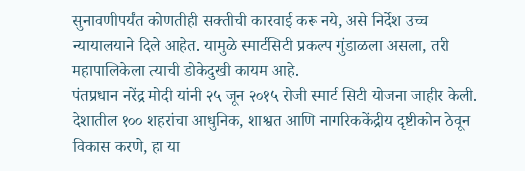सुनावणीपर्यंत कोणतीही सक्तीची कारवाई करू नये, असे निर्देश उच्च न्यायालयाने दिले आहेत. यामुळे स्मार्टसिटी प्रकल्प गुंडाळला असला, तरी महापालिकेला त्याची डोकेदुखी कायम आहे.
पंतप्रधान नरेंद्र मोदी यांनी २५ जून २०१५ रोजी स्मार्ट सिटी योजना जाहीर केली. देशातील १०० शहरांचा आधुनिक, शाश्वत आणि नागरिककेंद्रीय दृष्टीकोन ठेवून विकास करणे, हा या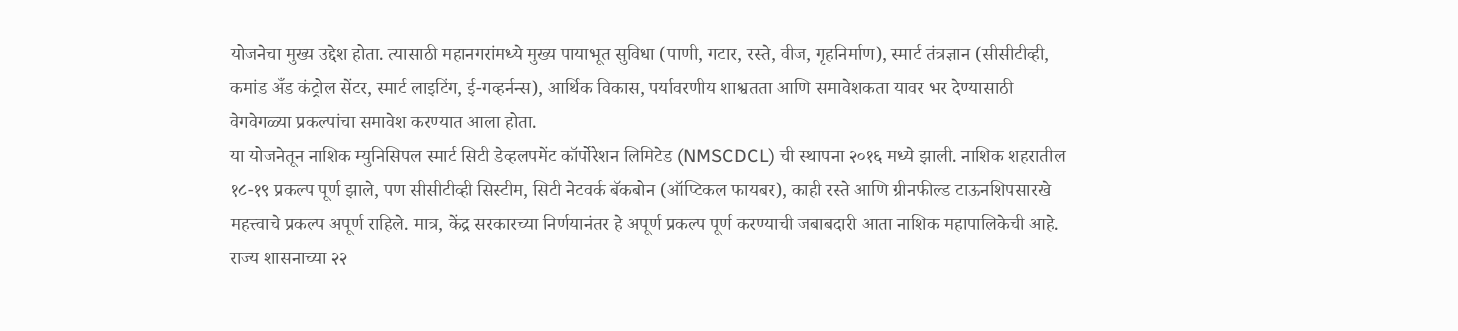योजनेचा मुख्य उद्देश होता. त्यासाठी महानगरांमध्ये मुख्य पायाभूत सुविधा (पाणी, गटार, रस्ते, वीज, गृहनिर्माण), स्मार्ट तंत्रज्ञान (सीसीटीव्ही, कमांड अँड कंट्रोल सेंटर, स्मार्ट लाइटिंग, ई-गव्हर्नन्स), आर्थिक विकास, पर्यावरणीय शाश्वतता आणि समावेशकता यावर भर देण्यासाठी वेगवेगळ्या प्रकल्पांचा समावेश करण्यात आला होता.
या योजनेतून नाशिक म्युनिसिपल स्मार्ट सिटी डेव्हलपमेंट कॉर्पोरेशन लिमिटेड (NMSCDCL) ची स्थापना २०१६ मध्ये झाली. नाशिक शहरातील १८-१९ प्रकल्प पूर्ण झाले, पण सीसीटीव्ही सिस्टीम, सिटी नेटवर्क बॅकबोन (ऑप्टिकल फायबर), काही रस्ते आणि ग्रीनफील्ड टाऊनशिपसारखे महत्त्वाचे प्रकल्प अपूर्ण राहिले. मात्र, केंद्र सरकारच्या निर्णयानंतर हे अपूर्ण प्रकल्प पूर्ण करण्याची जबाबदारी आता नाशिक महापालिकेची आहे.
राज्य शासनाच्या २२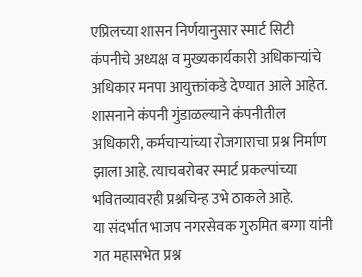एप्रिलच्या शासन निर्णयानुसार स्मार्ट सिटी कंपनीचे अध्यक्ष व मुख्यकार्यकारी अधिकाऱ्यांचे अधिकार मनपा आयुक्तांकडे देण्यात आले आहेत. शासनाने कंपनी गुंडाळल्याने कंपनीतील अधिकारी, कर्मचाऱ्यांच्या रोजगाराचा प्रश्न निर्माण झाला आहे. त्याचबरोबर स्मार्ट प्रकल्पांच्या भवितव्यावरही प्रश्नचिन्ह उभे ठाकले आहे.
या संदर्भात भाजप नगरसेवक गुरुमित बग्गा यांनी गत महासभेत प्रश्न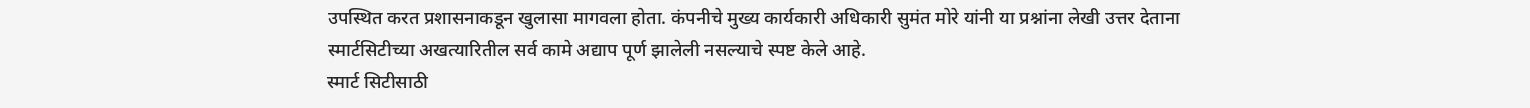उपस्थित करत प्रशासनाकडून खुलासा मागवला होता. कंपनीचे मुख्य कार्यकारी अधिकारी सुमंत मोरे यांनी या प्रश्नांना लेखी उत्तर देताना स्मार्टसिटीच्या अखत्यारितील सर्व कामे अद्याप पूर्ण झालेली नसल्याचे स्पष्ट केले आहे.
स्मार्ट सिटीसाठी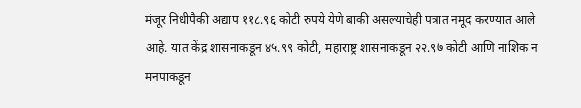मंजूर निधीपैकी अद्याप ११८.९६ कोटी रुपये येणे बाकी असल्याचेही पत्रात नमूद करण्यात आले आहे. यात केंद्र शासनाकडून ४५.९९ कोटी, महाराष्ट्र शासनाकडून २२.९७ कोटी आणि नाशिक न मनपाकडून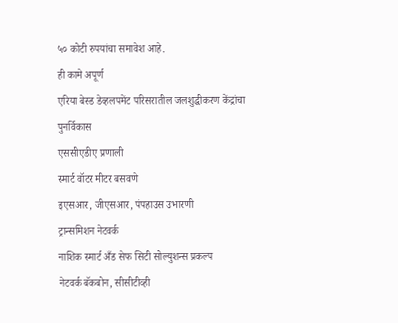५० कोटी रुपयांचा समावेश आहे.
ही कामे अपूर्ण
एरिया बेस्ड डेव्हलपमेंट परिसरातील जलशुद्धीकरण केंद्रांचा पुनर्विकास
एससीएडीए प्रणाली
स्मार्ट वॉटर मीटर बसवणे
इएसआर, जीएसआर, पंपहाउस उभारणी
ट्रान्समिशन नेटवर्क
नाशिक स्मार्ट अँड सेफ सिटी सोल्युशन्स प्रकल्प
नेटवर्क बॅकबोन, सीसीटीव्ही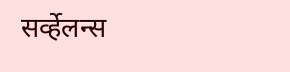सर्व्हेलन्स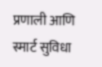प्रणाली आणि स्मार्ट सुविधा